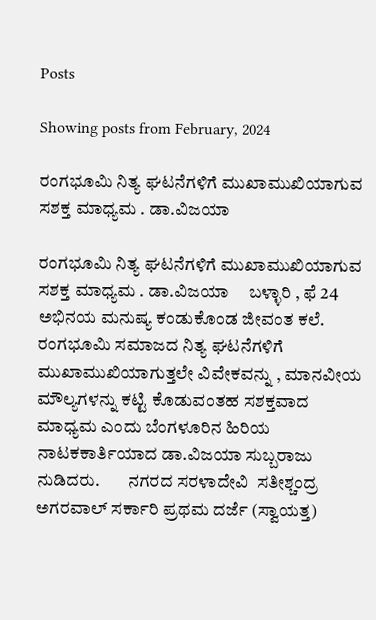Posts

Showing posts from February, 2024

ರಂಗಭೂಮಿ ನಿತ್ಯ ಘಟನೆಗಳಿಗೆ ಮುಖಾಮುಖಿಯಾಗುವ ಸಶಕ್ತ ಮಾಧ್ಯಮ . ಡಾ.ವಿಜಯಾ

ರಂಗಭೂಮಿ ನಿತ್ಯ ಘಟನೆಗಳಿಗೆ ಮುಖಾಮುಖಿಯಾಗುವ ಸಶಕ್ತ ಮಾಧ್ಯಮ . ಡಾ.ವಿಜಯಾ     ಬಳ್ಳಾರಿ , ಫೆ 24  ಅಭಿನಯ ಮನುಷ್ಯ ಕಂಡುಕೊಂಡ ಜೀವಂತ ಕಲೆ.   ರಂಗಭೂಮಿ ಸಮಾಜದ ನಿತ್ಯ ಘಟನೆಗಳಿಗೆ ಮುಖಾಮುಖಿಯಾಗುತ್ತಲೇ ವಿವೇಕವನ್ನು , ಮಾನವೀಯ ಮೌಲ್ಯಗಳನ್ನು ಕಟ್ಟಿ ಕೊಡುವಂತಹ ಸಶಕ್ತವಾದ ಮಾಧ್ಯಮ ಎಂದು ಬೆಂಗಳೂರಿನ ಹಿರಿಯ ನಾಟಕಕಾರ್ತಿಯಾದ ಡಾ.ವಿಜಯಾ ಸುಬ್ಬರಾಜು ನುಡಿದರು.        ನಗರದ ಸರಳಾದೇವಿ  ಸತೀಶ್ಚಂದ್ರ ಅಗರವಾಲ್ ಸರ್ಕಾರಿ ಪ್ರಥಮ ದರ್ಜೆ (ಸ್ವಾಯತ್ತ)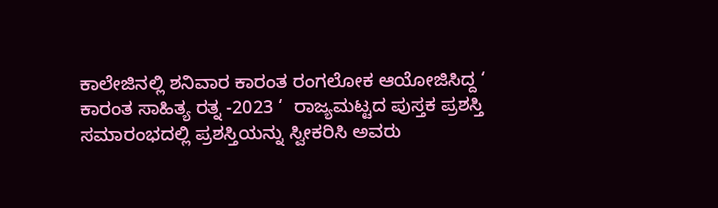ಕಾಲೇಜಿನಲ್ಲಿ ಶನಿವಾರ ಕಾರಂತ ರಂಗಲೋಕ ಆಯೋಜಿಸಿದ್ದ ‘ ಕಾರಂತ ಸಾಹಿತ್ಯ ರತ್ನ -2023 ‘  ರಾಜ್ಯಮಟ್ಟದ ಪುಸ್ತಕ ಪ್ರಶಸ್ತಿ ಸಮಾರಂಭದಲ್ಲಿ ಪ್ರಶಸ್ತಿಯನ್ನು ಸ್ವೀಕರಿಸಿ ಅವರು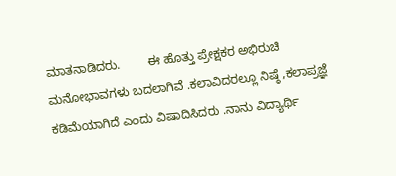ಮಾತನಾಡಿದರು.        ಈ ಹೊತ್ತು ಪ್ರೇಕ್ಷಕರ ಅಭಿರುಚಿ ಮನೋಭಾವಗಳು ಬದಲಾಗಿವೆ .ಕಲಾವಿದರಲ್ಲೂ ನಿಷ್ಠೆ ,ಕಲಾಪ್ರಜ್ಞೆ ಕಡಿಮೆಯಾಗಿದೆ ಎಂದು ವಿಷಾದಿಸಿದರು .ನಾನು ವಿದ್ಯಾರ್ಥಿ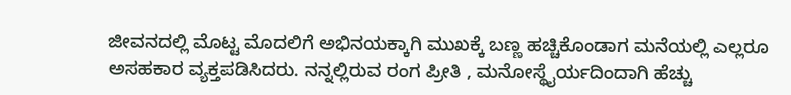ಜೀವನದಲ್ಲಿ ಮೊಟ್ಟ ಮೊದಲಿಗೆ ಅಭಿನಯಕ್ಕಾಗಿ ಮುಖಕ್ಕೆ ಬಣ್ಣ ಹಚ್ಚಿಕೊಂಡಾಗ ಮನೆಯಲ್ಲಿ ಎಲ್ಲರೂ ಅಸಹಕಾರ ವ್ಯಕ್ತಪಡಿಸಿದರು. ನನ್ನಲ್ಲಿರುವ ರಂಗ ಪ್ರೀತಿ , ಮನೋಸ್ಥೈರ್ಯದಿಂದಾಗಿ ಹೆಚ್ಚು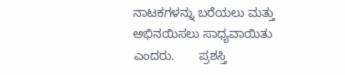ನಾಟಕಗಳನ್ನು ಬರೆಯಲು ಮತ್ತು ಅಭಿನಯಿಸಲು ಸಾಧ್ಯವಾಯಿತು ಎಂದರು.       ಪ್ರಶಸ್ತಿ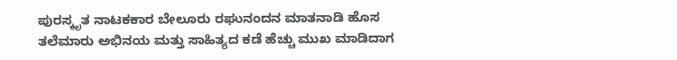ಪುರಸ್ಕೃತ ನಾಟಕಕಾರ ಬೇಲೂರು ರಘುನಂದನ ಮಾತನಾಡಿ ಹೊಸ ತಲೆಮಾರು ಅಭಿನಯ ಮತ್ತು ಸಾಹಿತ್ಯದ ಕಡೆ ಹೆಚ್ಚು ಮುಖ ಮಾಡಿದಾಗ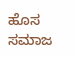ಹೊಸ ಸಮಾಜ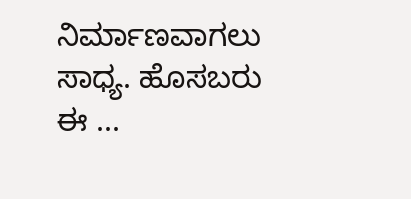ನಿರ್ಮಾಣವಾಗಲು ಸಾಧ್ಯ. ಹೊಸಬರು ಈ ...